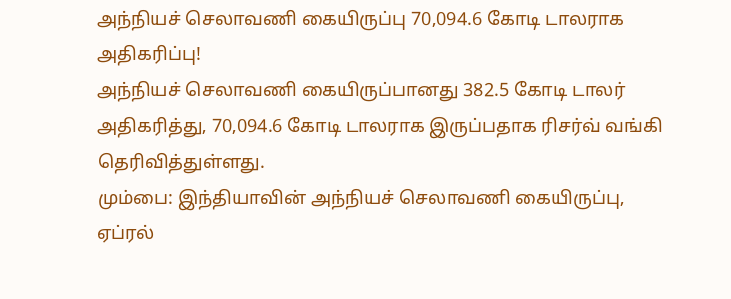அந்நியச் செலாவணி கையிருப்பு 70,094.6 கோடி டாலராக அதிகரிப்பு!
அந்நியச் செலாவணி கையிருப்பானது 382.5 கோடி டாலர் அதிகரித்து, 70,094.6 கோடி டாலராக இருப்பதாக ரிசர்வ் வங்கி தெரிவித்துள்ளது.
மும்பை: இந்தியாவின் அந்நியச் செலாவணி கையிருப்பு, ஏப்ரல்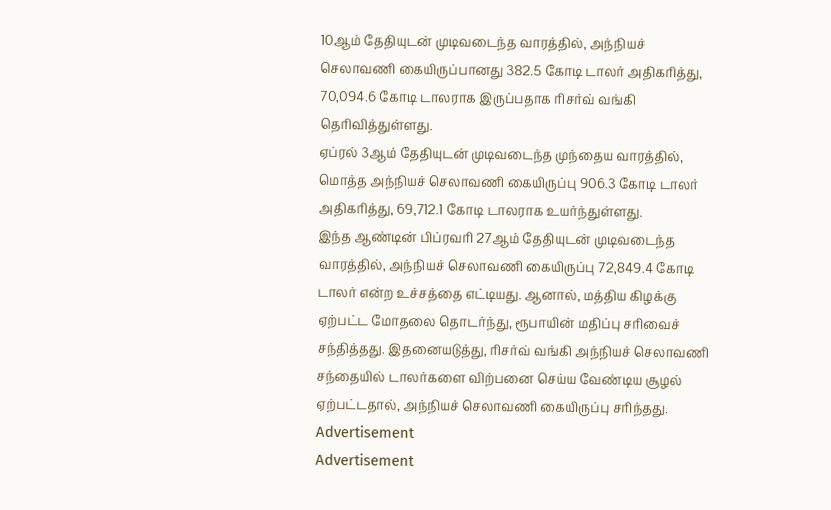10ஆம் தேதியுடன் முடிவடைந்த வாரத்தில், அந்நியச் செலாவணி கையிருப்பானது 382.5 கோடி டாலர் அதிகரித்து, 70,094.6 கோடி டாலராக இருப்பதாக ரிசர்வ் வங்கி தெரிவித்துள்ளது.
ஏப்ரல் 3ஆம் தேதியுடன் முடிவடைந்த முந்தைய வாரத்தில், மொத்த அந்நியச் செலாவணி கையிருப்பு 906.3 கோடி டாலர் அதிகரித்து, 69,712.1 கோடி டாலராக உயர்ந்துள்ளது.
இந்த ஆண்டின் பிப்ரவரி 27ஆம் தேதியுடன் முடிவடைந்த வாரத்தில், அந்நியச் செலாவணி கையிருப்பு 72,849.4 கோடி டாலர் என்ற உச்சத்தை எட்டியது. ஆனால், மத்திய கிழக்கு ஏற்பட்ட மோதலை தொடர்ந்து, ரூபாயின் மதிப்பு சரிவைச் சந்தித்தது. இதனையடுத்து, ரிசர்வ் வங்கி அந்நியச் செலாவணி சந்தையில் டாலர்களை விற்பனை செய்ய வேண்டிய சூழல் ஏற்பட்டதால், அந்நியச் செலாவணி கையிருப்பு சரிந்தது.
Advertisement
Advertisement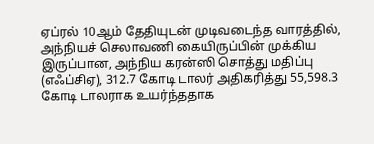ஏப்ரல் 10ஆம் தேதியுடன் முடிவடைந்த வாரத்தில், அந்நியச் செலாவணி கையிருப்பின் முக்கிய இருப்பான, அந்நிய கரன்ஸி சொத்து மதிப்பு (எஃப்சிஏ), 312.7 கோடி டாலர் அதிகரித்து 55,598.3 கோடி டாலராக உயர்ந்ததாக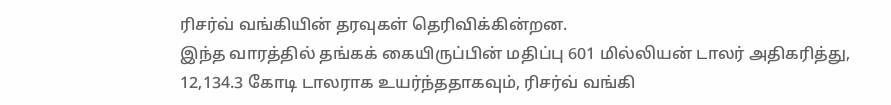ரிசர்வ் வங்கியின் தரவுகள் தெரிவிக்கின்றன.
இந்த வாரத்தில் தங்கக் கையிருப்பின் மதிப்பு 601 மில்லியன் டாலர் அதிகரித்து, 12,134.3 கோடி டாலராக உயர்ந்ததாகவும், ரிசர்வ் வங்கி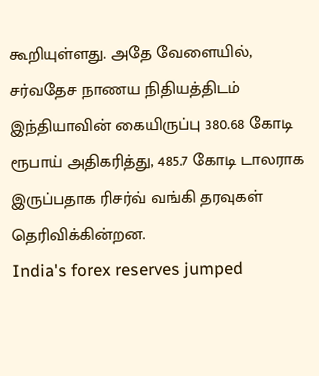கூறியுள்ளது. அதே வேளையில், சர்வதேச நாணய நிதியத்திடம் இந்தியாவின் கையிருப்பு 380.68 கோடி ரூபாய் அதிகரித்து, 485.7 கோடி டாலராக இருப்பதாக ரிசர்வ் வங்கி தரவுகள் தெரிவிக்கின்றன.
India's forex reserves jumped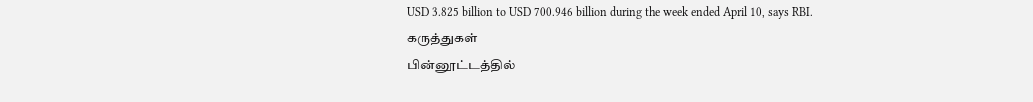USD 3.825 billion to USD 700.946 billion during the week ended April 10, says RBI.
கருத்துகள்
பின்னூட்டத்தில்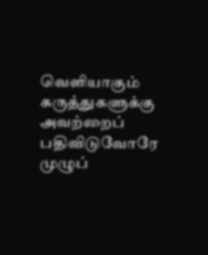வெளியாகும் கருத்துகளுக்கு அவற்றைப் பதிவிடுவோரே முழுப்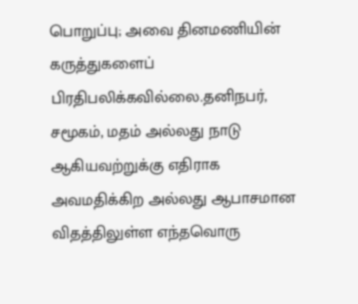பொறுப்பு; அவை தினமணியின் கருத்துகளைப் பிரதிபலிக்கவில்லை.தனிநபர், சமூகம், மதம் அல்லது நாடு ஆகியவற்றுக்கு எதிராக அவமதிக்கிற அல்லது ஆபாசமான விதத்திலுள்ள எந்தவொரு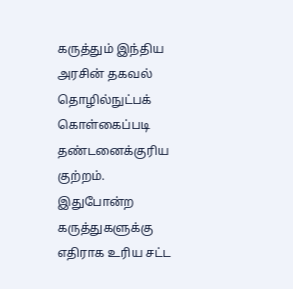கருத்தும் இந்திய அரசின் தகவல் தொழில்நுட்பக் கொள்கைப்படி தண்டனைக்குரிய குற்றம். இதுபோன்ற கருத்துகளுக்கு எதிராக உரிய சட்ட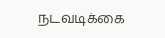நடவடிக்கை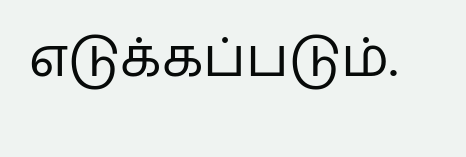எடுக்கப்படும்.